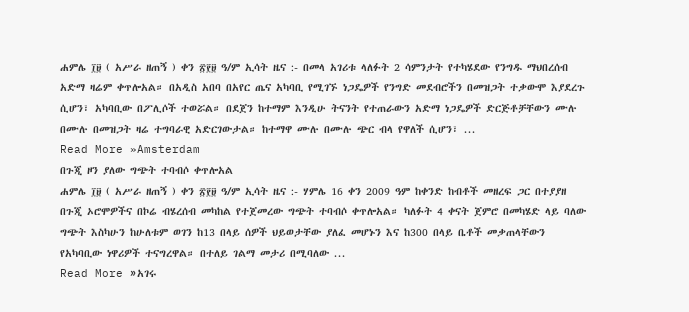ሐምሌ ፲፱ ( አሥራ ዘጠኝ ) ቀን ፳፻፱ ዓ/ም ኢሳት ዜና :- በመላ አገሪቱ ላለፉት 2 ሳምንታት የተካሄደው የንግዱ ማህበረሰብ አድማ ዛሬም ቀጥሎአል። በአዲስ አበባ በአየር ጤና አካባቢ የሚገኙ ነጋዴዎች የንግድ መደብሮችን በመዝጋት ተቃውሞ እያደረጉ ሲሆን፣ አካባቢው በፖሊሶች ተወሯል። በደጀን ከተማም እንዲሁ ትናንት የተጠራውን አድማ ነጋዴዎች ድርጅቶቻቸውን ሙሉ በሙሉ በመዝጋት ዛሬ ተግባራዊ አድርገውታል። ከተማዋ ሙሉ በሙሉ ጭር ብላ የዋለች ሲሆን፣ ...
Read More »Amsterdam
በጉጂ ዞን ያለው ግጭት ተባብሶ ቀጥሎአል
ሐምሌ ፲፱ ( አሥራ ዘጠኝ ) ቀን ፳፻፱ ዓ/ም ኢሳት ዜና :- ሃምሌ 16 ቀን 2009 ዓም ከቀንድ ከብቶች መዘረፍ ጋር በተያያዘ በጉጂ ኦሮሞዎችና በኮሬ ብሄረሰብ መካከል የተጀመረው ግጭት ተባብሶ ቀጥሎአል። ካለፉት 4 ቀናት ጀምሮ በመካሄድ ላይ ባለው ግጭት እስካሁን ከሁለቱም ወገን ከ13 በላይ ሰዎች ህይወታቸው ያለፈ መሆኑን እና ከ300 በላይ ቤቶች መቃጠላቸውን የአካባቢው ነዋሪዎች ተናግረዋል። በተለይ ገልማ መታሪ በሚባለው ...
Read More »አገሩ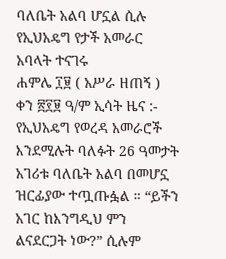ባለቤት አልባ ሆኗል ሲሉ የኢህአዴግ የታች አመራር አባላት ተናገሩ
ሐምሌ ፲፱ ( አሥራ ዘጠኝ ) ቀን ፳፻፱ ዓ/ም ኢሳት ዜና :- የኢህአዴግ የወረዳ አመራሮች እንደሚሉት ባለፉት 26 ዓመታት አገሪቱ ባለቤት አልባ በመሆኗ ዝርፊያው ተጧጡፏል ። “ይችን አገር ከእንግዲህ ምን ልናደርጋት ነው?” ሲሉም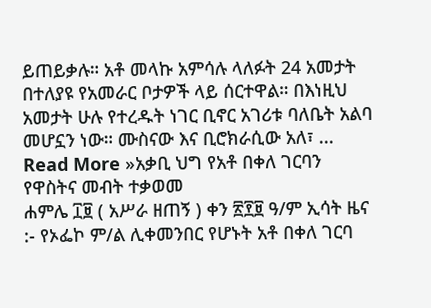ይጠይቃሉ። አቶ መላኩ አምሳሉ ላለፉት 24 አመታት በተለያዩ የአመራር ቦታዎች ላይ ሰርተዋል። በእነዚህ አመታት ሁሉ የተረዱት ነገር ቢኖር አገሪቱ ባለቤት አልባ መሆኗን ነው። ሙስናው እና ቢሮክራሲው አለ፣ ...
Read More »አቃቢ ህግ የአቶ በቀለ ገርባን የዋስትና መብት ተቃወመ
ሐምሌ ፲፱ ( አሥራ ዘጠኝ ) ቀን ፳፻፱ ዓ/ም ኢሳት ዜና :- የኦፌኮ ም/ል ሊቀመንበር የሆኑት አቶ በቀለ ገርባ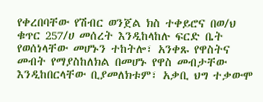የቀረበባቸው የሽብር ወንጀል ክስ ተቀይሮና በወ/ህ ቁጥር 257/ሀ መሰረት እንዲከላከሉ ፍርድ ቤት የወሰነላቸው መሆኑን ተከትሎ፣ አንቀጹ የዋስትና መብት የማያስከለክል በመሆኑ የዋስ መብታቸው እንዲከበርላቸው ቢያመለክቱም፣ አቃቢ ህግ ተቃውሞ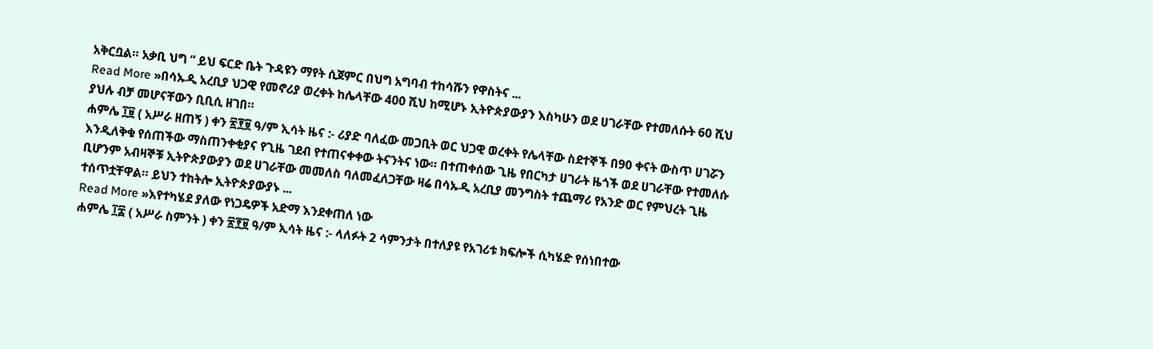አቅርቧል። አቃቢ ህግ “ ይህ ፍርድ ቤት ጉዳዩን ማየት ሲጀምር በህግ አግባብ ተከሳሹን የዋስትና ...
Read More »በሳኡዲ አረቢያ ህጋዊ የመኖሪያ ወረቀት ከሌላቸው 400 ሺህ ከሚሆኑ ኢትዮጵያውያን እስካሁን ወደ ሀገራቸው የተመለሱት 60 ሺህ ያህሉ ብቻ መሆናቸውን ቢቢሲ ዘገበ።
ሐምሌ ፲፱ ( አሥራ ዘጠኝ ) ቀን ፳፻፱ ዓ/ም ኢሳት ዜና :- ሪያድ ባለፈው መጋቢት ወር ህጋዊ ወረቀት የሌላቸው ስደተኞች በ90 ቀናት ውስጥ ሀገሯን እንዲለቅቁ የሰጠችው ማስጠንቀቂያና የጊዜ ገደብ የተጠናቀቀው ትናንትና ነው። በተጠቀሰው ጊዜ የበርካታ ሀገራት ዜጎች ወደ ሀገራቸው የተመለሱ ቢሆንም አብዛኞቹ ኢትዮጵያውያን ወደ ሀገራቸው መመለስ ባለመፈለጋቸው ዛሬ በሳኡዲ አረቢያ መንግስት ተጨማሪ የአንድ ወር የምህረት ጊዜ ተሰጥቷቸዋል። ይህን ተከትሎ ኢትዮጵያውያኑ ...
Read More »እየተካሄደ ያለው የነጋዴዎች አድማ እንደቀጠለ ነው
ሐምሌ ፲፰ ( አሥራ ስምንት ) ቀን ፳፻፱ ዓ/ም ኢሳት ዜና :- ላለፉት 2 ሳምንታት በተለያዩ የአገሪቱ ክፍሎች ሲካሄድ የሰነበተው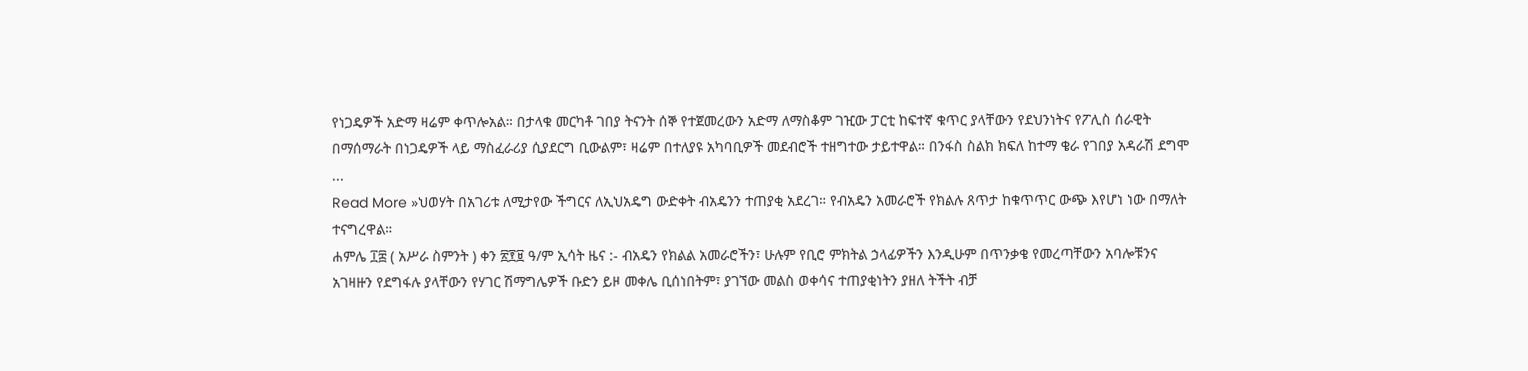የነጋዴዎች አድማ ዛሬም ቀጥሎአል። በታላቁ መርካቶ ገበያ ትናንት ሰኞ የተጀመረውን አድማ ለማስቆም ገዢው ፓርቲ ከፍተኛ ቁጥር ያላቸውን የደህንነትና የፖሊስ ሰራዊት በማሰማራት በነጋዴዎች ላይ ማስፈራሪያ ሲያደርግ ቢውልም፣ ዛሬም በተለያዩ አካባቢዎች መደብሮች ተዘግተው ታይተዋል። በንፋስ ስልክ ክፍለ ከተማ ቄራ የገበያ አዳራሽ ደግሞ ...
Read More »ህወሃት በአገሪቱ ለሚታየው ችግርና ለኢህአዴግ ውድቀት ብአዴንን ተጠያቂ አደረገ። የብአዴን አመራሮች የክልሉ ጸጥታ ከቁጥጥር ውጭ እየሆነ ነው በማለት ተናግረዋል።
ሐምሌ ፲፰ ( አሥራ ስምንት ) ቀን ፳፻፱ ዓ/ም ኢሳት ዜና :- ብአዴን የክልል አመራሮችን፣ ሁሉም የቢሮ ምክትል ኃላፊዎችን እንዲሁም በጥንቃቄ የመረጣቸውን አባሎቹንና አገዛዙን የደግፋሉ ያላቸውን የሃገር ሽማግሌዎች ቡድን ይዞ መቀሌ ቢሰነበትም፣ ያገኘው መልስ ወቀሳና ተጠያቂነትን ያዘለ ትችት ብቻ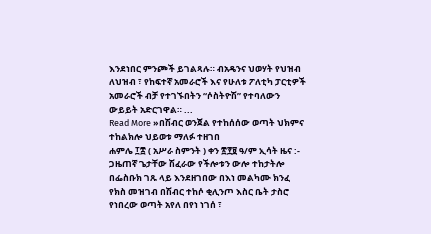እንደነበር ምንጮች ይገልጻሉ። ብአዴንና ህወሃት የህዝብ ለህዝብ ፣ የከፍተኛ አመራሮች እና የሁለቱ ፖለቲካ ፓርቲዎች አመራሮች ብቻ የተገኙበትን “ሶስትዮሽ” የተባለውን ውይይት አድርገዋል። ...
Read More »በሽብር ወንጀል የተከሰሰው ወጣት ህክምና ተከልክሎ ህይወቱ ማለፉ ተዘገበ
ሐምሌ ፲፰ ( አሥራ ስምንት ) ቀን ፳፻፱ ዓ/ም ኢሳት ዜና :- ጋዜጠኛ ጌታቸው ሽፈራው የችሎቱን ውሎ ተከታትሎ በፌስቡክ ገጹ ላይ እንደዘገበው በእነ መልካሙ ክንፈ የክስ መዝገብ በሽብር ተከሶ ቂሊንጦ እስር ቤት ታስሮ የነበረው ወጣት አየለ በየነ ነገሰ ፣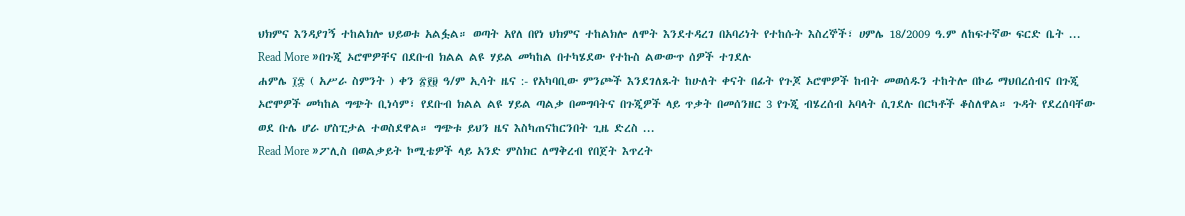ህክምና እንዳያገኝ ተከልክሎ ህይወቱ አልፏል። ወጣት አየለ በየነ ህክምና ተከልክሎ ለሞት እንደተዳረገ በአባሪነት የተከሱት እስረኞች፣ ሀምሌ 18/2009 ዓ.ም ለከፍተኛው ፍርድ ቤት ...
Read More »በጉጂ ኦሮሞዎቸና በደቡብ ክልል ልዩ ሃይል መካከል በተካሄደው የተኩስ ልውውጥ ሰዎች ተገደሉ
ሐምሌ ፲፰ ( አሥራ ስምንት ) ቀን ፳፻፱ ዓ/ም ኢሳት ዜና :- የአካባቢው ምንጮች እንደገለጹት ከሁለት ቀናት በፊት የጉጆ ኦሮሞዎች ከብት መወሰዱን ተከትሎ በኮሬ ማህበረሰብና በጉጂ ኦሮሞዎች መካከል ግጭት ቢነሳም፣ የደቡብ ክልል ልዩ ሃይል ጣልቃ በመግባትና በጉጂዎች ላይ ጥቃት በመሰንዘር 3 የጉጂ ብሄረሰብ አባላት ሲገደሉ በርካቶች ቆስለዋል። ጉዳት የደረሰባቸው ወደ ቡሌ ሆራ ሆስፒታል ተወስደዋል። ግጭቱ ይህን ዜና እስካጠናከርንበት ጊዜ ድረስ ...
Read More »ፖሊስ በወልቃይት ኮሚቴዎች ላይ አንድ ምስክር ለማቅረብ የበጀት እጥረት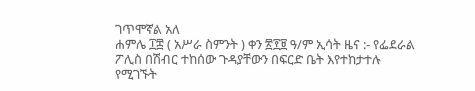ገጥሞኛል አለ
ሐምሌ ፲፰ ( አሥራ ስምንት ) ቀን ፳፻፱ ዓ/ም ኢሳት ዜና :- የፌደራል ፖሊስ በሽብር ተከሰው ጉዳያቸውን በፍርድ ቤት እየተከታተሉ የሚገኙት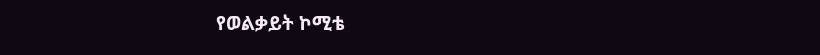የወልቃይት ኮሚቴ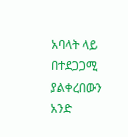አባላት ላይ በተደጋጋሚ ያልቀረበውን አንድ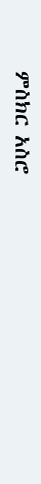ምስክር አስሮ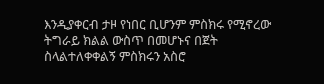እንዲያቀርብ ታዞ የነበር ቢሆንም ምስክሩ የሚኖረው ትግራይ ክልል ውስጥ በመሆኑና በጀት ስላልተለቀቀልኝ ምስክሩን አስሮ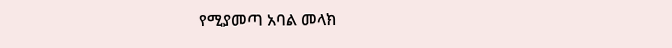የሚያመጣ አባል መላክ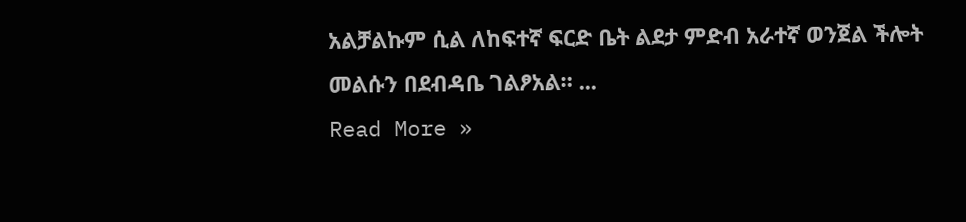አልቻልኩም ሲል ለከፍተኛ ፍርድ ቤት ልደታ ምድብ አራተኛ ወንጀል ችሎት መልሱን በደብዳቤ ገልፆአል። ...
Read More »